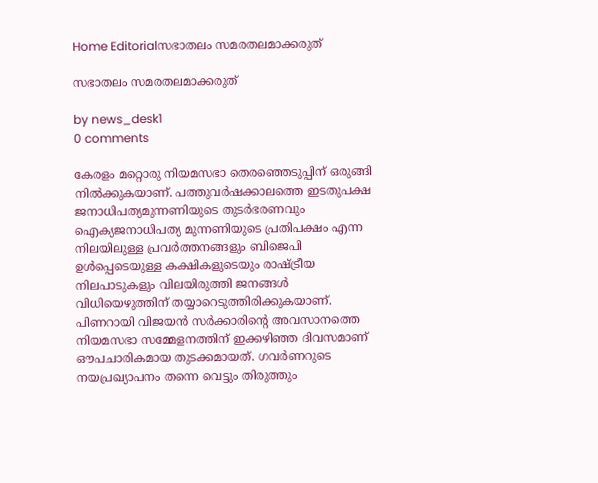Home Editorialസഭാതലം സമരതലമാക്കരുത്

സഭാതലം സമരതലമാക്കരുത്

by news_desk1
0 comments

കേരളം മറ്റൊരു നിയമസഭാ തെരഞ്ഞെടുപ്പിന് ഒരുങ്ങി നിൽക്കുകയാണ്. പത്തുവർഷക്കാലത്തെ ഇടതുപക്ഷ ജനാധിപത്യമുന്നണിയുടെ തുടർഭരണവും ഐക്യജനാധിപത്യ മുന്നണിയുടെ പ്രതിപക്ഷം എന്ന നിലയിലുള്ള പ്രവർത്തനങ്ങളും ബിജെപി ഉൾപ്പെടെയുള്ള കക്ഷികളുടെയും രാഷ്ട്രീയ നിലപാടുകളും വിലയിരുത്തി ജനങ്ങൾ വിധിയെഴുത്തിന് തയ്യാറെടുത്തിരിക്കുകയാണ്. പിണറായി വിജയൻ സർക്കാരിന്റെ അവസാനത്തെ നിയമസഭാ സമ്മേളനത്തിന് ഇക്കഴിഞ്ഞ ദിവസമാണ് ഔപചാരികമായ തുടക്കമായത്. ഗവർണറുടെ നയപ്രഖ്യാപനം തന്നെ വെട്ടും തിരുത്തും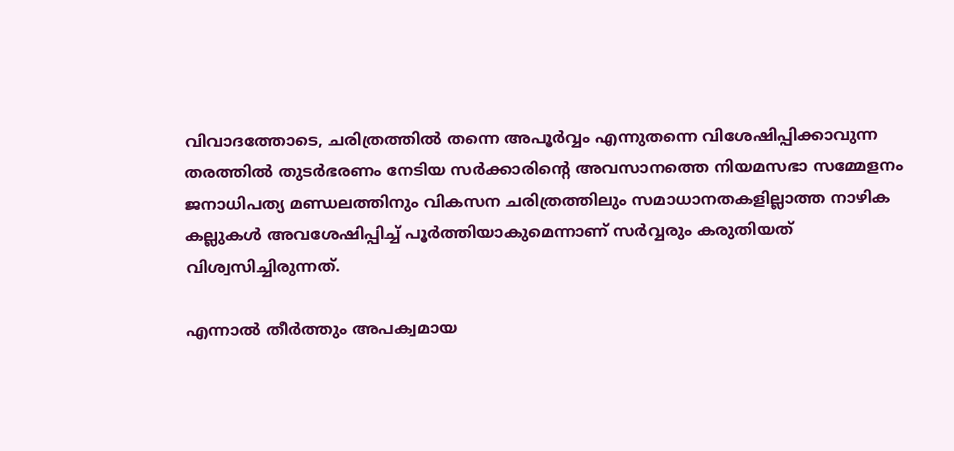വിവാദത്തോടെ, ചരിത്രത്തിൽ തന്നെ അപൂർവ്വം എന്നുതന്നെ വിശേഷിപ്പിക്കാവുന്ന തരത്തിൽ തുടർഭരണം നേടിയ സർക്കാരിന്റെ അവസാനത്തെ നിയമസഭാ സമ്മേളനം ജനാധിപത്യ മണ്ഡലത്തിനും വികസന ചരിത്രത്തിലും സമാധാനതകളില്ലാത്ത നാഴിക കല്ലുകൾ അവശേഷിപ്പിച്ച് പൂർത്തിയാകുമെന്നാണ് സർവ്വരും കരുതിയത് വിശ്വസിച്ചിരുന്നത്.

എന്നാൽ തീർത്തും അപക്വമായ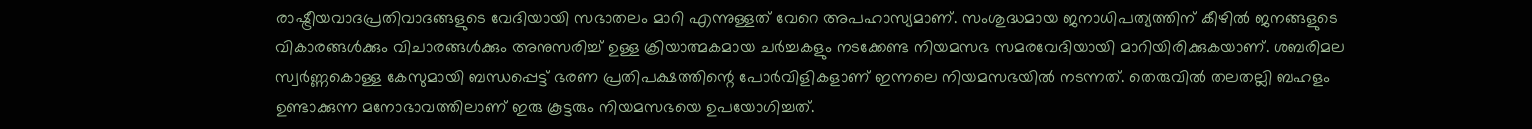രാഷ്ട്രീയവാദപ്രതിവാദങ്ങളുടെ വേദിയായി സഭാതലം മാറി എന്നുള്ളത് വേറെ അപഹാസ്യമാണ്. സംശുദ്ധമായ ജനാധിപത്യത്തിന് കീഴിൽ ജനങ്ങളുടെ വികാരങ്ങൾക്കും വിചാരങ്ങൾക്കും അനുസരിച്ച് ഉള്ള ക്രിയാത്മകമായ ചർച്ചകളും നടക്കേണ്ട നിയമസഭ സമരവേദിയായി മാറിയിരിക്കുകയാണ്. ശബരിമല സ്വർണ്ണകൊള്ള കേസുമായി ബന്ധപ്പെട്ട് ഭരണ പ്രതിപക്ഷത്തിന്റെ പോർവിളികളാണ് ഇന്നലെ നിയമസഭയിൽ നടന്നത്. തെരുവിൽ തലതല്ലി ബഹളം ഉണ്ടാക്കുന്ന മനോഭാവത്തിലാണ് ഇരു കൂട്ടരും നിയമസഭയെ ഉപയോഗിച്ചത്.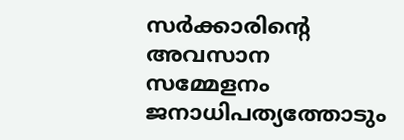സർക്കാരിന്റെ അവസാന സമ്മേളനം ജനാധിപത്യത്തോടും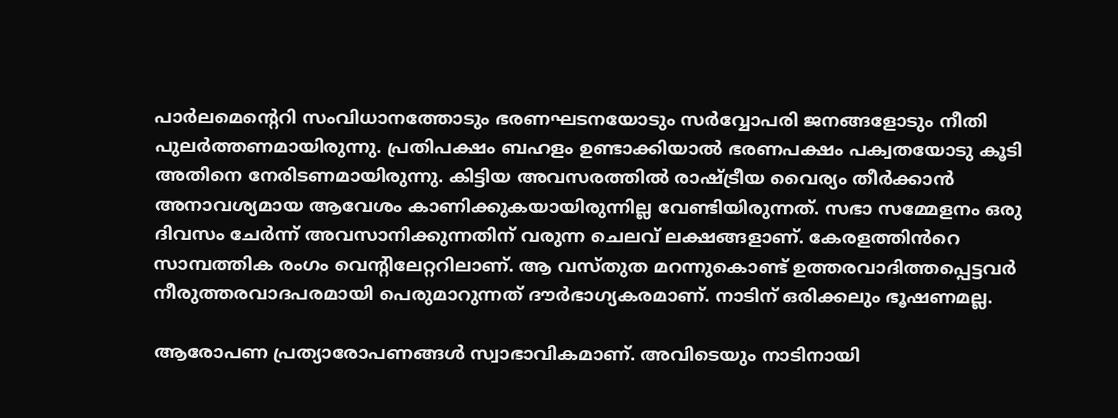പാർലമെന്റെറി സംവിധാനത്തോടും ഭരണഘടനയോടും സർവ്വോപരി ജനങ്ങളോടും നീതി പുലർത്തണമായിരുന്നു. പ്രതിപക്ഷം ബഹളം ഉണ്ടാക്കിയാൽ ഭരണപക്ഷം പക്വതയോടു കൂടി അതിനെ നേരിടണമായിരുന്നു. കിട്ടിയ അവസരത്തിൽ രാഷ്ട്രീയ വൈര്യം തീർക്കാൻ അനാവശ്യമായ ആവേശം കാണിക്കുകയായിരുന്നില്ല വേണ്ടിയിരുന്നത്. സഭാ സമ്മേളനം ഒരു ദിവസം ചേർന്ന് അവസാനിക്കുന്നതിന് വരുന്ന ചെലവ് ലക്ഷങ്ങളാണ്. കേരളത്തിൻറെ സാമ്പത്തിക രംഗം വെന്റിലേറ്ററിലാണ്. ആ വസ്തുത മറന്നുകൊണ്ട് ഉത്തരവാദിത്തപ്പെട്ടവർ നീരുത്തരവാദപരമായി പെരുമാറുന്നത് ദൗർഭാഗ്യകരമാണ്. നാടിന് ഒരിക്കലും ഭൂഷണമല്ല.

ആരോപണ പ്രത്യാരോപണങ്ങൾ സ്വാഭാവികമാണ്. അവിടെയും നാടിനായി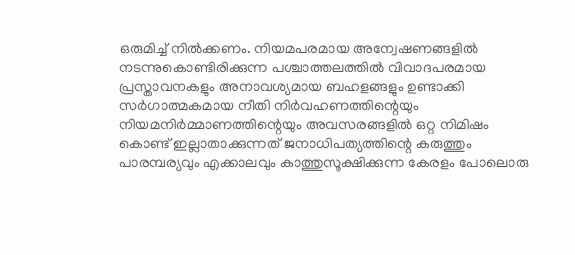ഒരുമിച്ച് നിൽക്കണം. നിയമപരമായ അന്വേഷണങ്ങളിൽ നടന്നുകൊണ്ടിരിക്കുന്ന പശ്ചാത്തലത്തിൽ വിവാദപരമായ പ്രസ്താവനകളും അനാവശ്യമായ ബഹളങ്ങളും ഉണ്ടാക്കി സർഗാത്മകമായ നീതി നിർവഹണത്തിന്റെയും നിയമനിർമ്മാണത്തിന്റെയും അവസരങ്ങളിൽ ഒറ്റ നിമിഷം കൊണ്ട് ഇല്ലാതാക്കുന്നത് ജനാധിപത്യത്തിന്റെ കരുത്തും പാരമ്പര്യവും എക്കാലവും കാത്തുസൂക്ഷിക്കുന്ന കേരളം പോലൊരു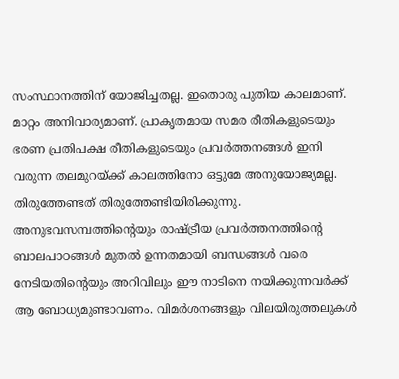സംസ്ഥാനത്തിന് യോജിച്ചതല്ല. ഇതൊരു പുതിയ കാലമാണ്. മാറ്റം അനിവാര്യമാണ്. പ്രാകൃതമായ സമര രീതികളുടെയും ഭരണ പ്രതിപക്ഷ രീതികളുടെയും പ്രവർത്തനങ്ങൾ ഇനി വരുന്ന തലമുറയ്ക്ക് കാലത്തിനോ ഒട്ടുമേ അനുയോജ്യമല്ല. തിരുത്തേണ്ടത് തിരുത്തേണ്ടിയിരിക്കുന്നു. അനുഭവസമ്പത്തിന്റെയും രാഷ്ട്രീയ പ്രവർത്തനത്തിന്റെ ബാലപാഠങ്ങൾ മുതൽ ഉന്നതമായി ബന്ധങ്ങൾ വരെ നേടിയതിന്റെയും അറിവിലും ഈ നാടിനെ നയിക്കുന്നവർക്ക് ആ ബോധ്യമുണ്ടാവണം. വിമർശനങ്ങളും വിലയിരുത്തലുകൾ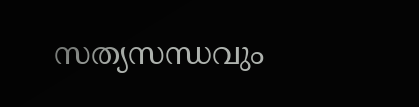സത്യസന്ധവും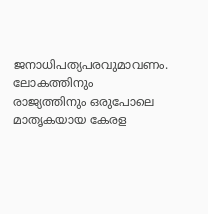ജനാധിപത്യപരവുമാവണം. ലോകത്തിനും രാജ്യത്തിനും ഒരുപോലെ മാതൃകയായ കേരള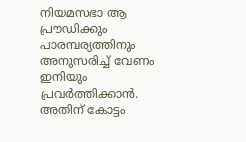നിയമസഭാ ആ പ്രൗഡിക്കും പാരമ്പര്യത്തിനും അനുസരിച്ച് വേണം ഇനിയും പ്രവർത്തിക്കാൻ. അതിന് കോട്ടം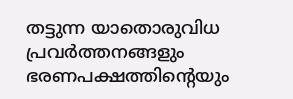തട്ടുന്ന യാതൊരുവിധ പ്രവർത്തനങ്ങളും ഭരണപക്ഷത്തിന്റെയും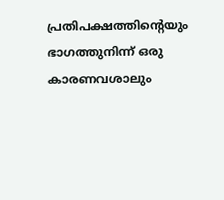പ്രതിപക്ഷത്തിന്റെയും ഭാഗത്തുനിന്ന് ഒരു കാരണവശാലും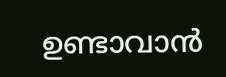ഉണ്ടാവാൻ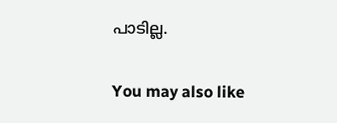പാടില്ല.

You may also like